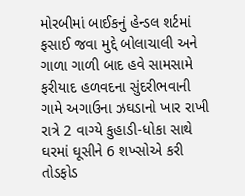મોરબીમાં બાઈકનું હેન્ડલ શર્ટમાં ફસાઈ જવા મુદ્દે બોલાચાલી અને ગાળા ગાળી બાદ હવે સામસામે ફરીયાદ હળવદના સુંદરીભવાની ગામે અગાઉના ઝઘડાનો ખાર રાખી રાત્રે 2 વાગ્યે કુહાડી-ધોકા સાથે ઘરમાં ઘૂસીને 6 શખ્સોએ કરી તોડફોડ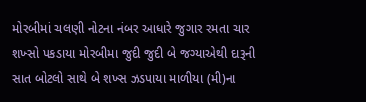મોરબીમાં ચલણી નોટના નંબર આધારે જુગાર રમતા ચાર શખ્સો પકડાયા મોરબીમા જુદી જુદી બે જગ્યાએથી દારૂની સાત બોટલો સાથે બે શખ્સ ઝડપાયા માળીયા (મી)ના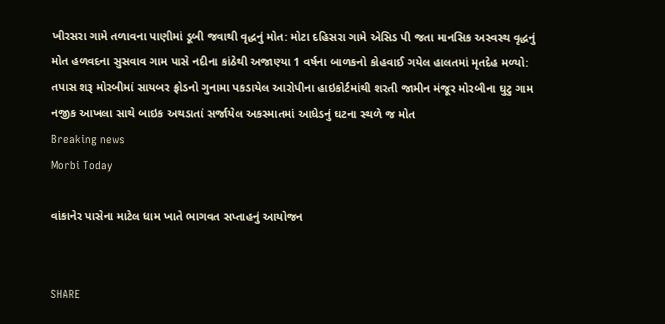ખીરસરા ગામે તળાવના પાણીમાં ડૂબી જવાથી વૃદ્ધનું મોત: મોટા દહિસરા ગામે એસિડ પી જતા માનસિક અસ્વસ્થ વૃદ્ધનું મોત હળવદના સુસવાવ ગામ પાસે નદીના કાંઠેથી અજાણ્યા 1 વર્ષના બાળકનો કોહવાઈ ગયેલ હાલતમાં મૃતદેહ મળ્યો: તપાસ શરૂ મોરબીમાં સાયબર ફ્રોડનો ગુનામા પકડાયેલ આરોપીના હાઇકોર્ટમાંથી શરતી જામીન મંજૂર મોરબીના ઘુટુ ગામ નજીક આખલા સાથે બાઇક અથડાતાં સર્જાયેલ અકસ્માતમાં આધેડનું ઘટના સ્થળે જ મોત
Breaking news
Morbi Today

વાંકાનેર પાસેના માટેલ ધામ ખાતે ભાગવત સપ્તાહનું આયોજન


SHARE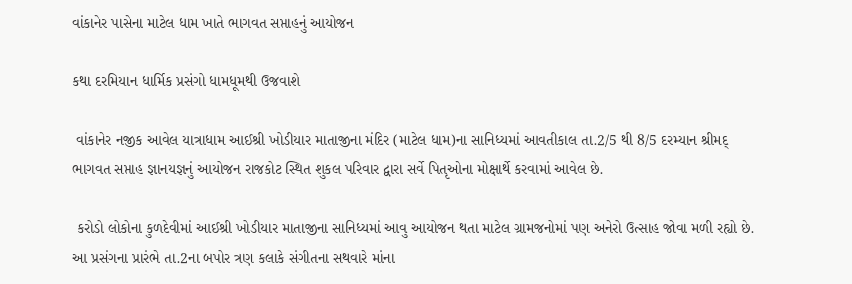વાંકાનેર પાસેના માટેલ ધામ ખાતે ભાગવત સપ્તાહનું આયોજન

કથા દરમિયાન ધાર્મિક પ્રસંગો ધામધૂમથી ઉજવાશે

 વાંકાનેર નજીક આવેલ યાત્રાધામ આઈશ્રી ખોડીયાર માતાજીના મંદિર (માટેલ ધામ)ના સાનિધ્યમાં આવતીકાલ તા.2/5 થી 8/5 દરમ્યાન શ્રીમદ્ ભાગવત સપ્તાહ જ્ઞાનયજ્ઞનું આયોજન રાજકોટ સ્થિત શુકલ પરિવાર દ્વારા સર્વે પિતૃઓના મોક્ષાર્થે કરવામાં આવેલ છે.

 કરોડો લોકોના કુળદેવીમાં આઈશ્રી ખોડીયાર માતાજીના સાનિધ્યમાં આવુ આયોજન થતા માટેલ ગ્રામજનોમાં પણ અનેરો ઉત્સાહ જોવા મળી રહ્યો છે. આ પ્રસંગના પ્રારંભે તા.2ના બપોર ત્રણ કલાકે સંગીતના સથવારે માંના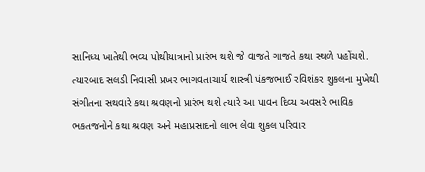સાનિધ્ય ખાતેથી ભવ્ય પોથીયાત્રાનો પ્રારંભ થશે જે વાજતે ગાજતે કથા સ્થળે પહોંચશે. ત્યારબાદ સલડી નિવાસી પ્રખર ભાગવતાચાર્ય શાસ્ત્રી પંકજભાઈ રવિશંકર શુકલના મુખેથી સંગીતના સથવારે કથા શ્રવણનો પ્રારંભ થશે ત્યારે આ પાવન દિવ્ય અવસરે ભાવિક ભકતજનોને કથા શ્રવણ અને મહાપ્રસાદનો લાભ લેવા શુકલ પરિવાર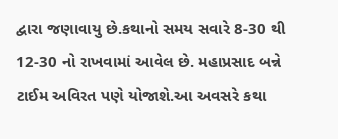દ્વારા જણાવાયુ છે.કથાનો સમય સવારે 8-30 થી 12-30 નો રાખવામાં આવેલ છે. મહાપ્રસાદ બન્ને ટાઈમ અવિરત પણે યોજાશે.આ અવસરે કથા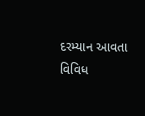દરમ્યાન આવતા વિવિધ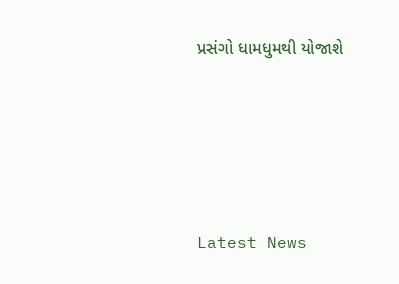પ્રસંગો ધામધુમથી યોજાશે






Latest News